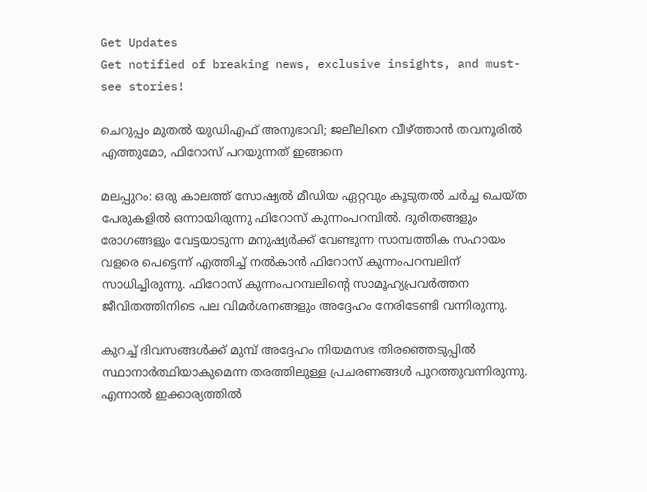Get Updates
Get notified of breaking news, exclusive insights, and must-see stories!

ചെറുപ്പം മുതല്‍ യുഡിഎഫ് അനുഭാവി; ജലീലിനെ വീഴ്ത്താന്‍ തവനൂരില്‍ എത്തുമോ, ഫിറോസ് പറയുന്നത് ഇങ്ങനെ

മലപ്പുറം: ഒരു കാലത്ത് സോഷ്യല്‍ മീഡിയ ഏറ്റവും കൂടുതല്‍ ചര്‍ച്ച ചെയ്ത പേരുകളില്‍ ഒന്നായിരുന്നു ഫിറോസ് കുന്നംപറമ്പില്‍. ദുരിതങ്ങളും രോഗങ്ങളും വേട്ടയാടുന്ന മനുഷ്യര്‍ക്ക് വേണ്ടുന്ന സാമ്പത്തിക സഹായം വളരെ പെട്ടെന്ന് എത്തിച്ച് നല്‍കാന്‍ ഫിറോസ് കുന്നംപറമ്പലിന് സാധിച്ചിരുന്നു. ഫിറോസ് കുന്നംപറമ്പലിന്റെ സാമൂഹ്യപ്രവര്‍ത്തന ജീവിതത്തിനിടെ പല വിമര്‍ശനങ്ങളും അദ്ദേഹം നേരിടേണ്ടി വന്നിരുന്നു.

കുറച്ച് ദിവസങ്ങള്‍ക്ക് മുമ്പ് അദ്ദേഹം നിയമസഭ തിരഞ്ഞെടുപ്പില്‍ സ്ഥാനാര്‍ത്ഥിയാകുമെന്ന തരത്തിലുള്ള പ്രചരണങ്ങള്‍ പുറത്തുവന്നിരുന്നു. എന്നാല്‍ ഇക്കാര്യത്തില്‍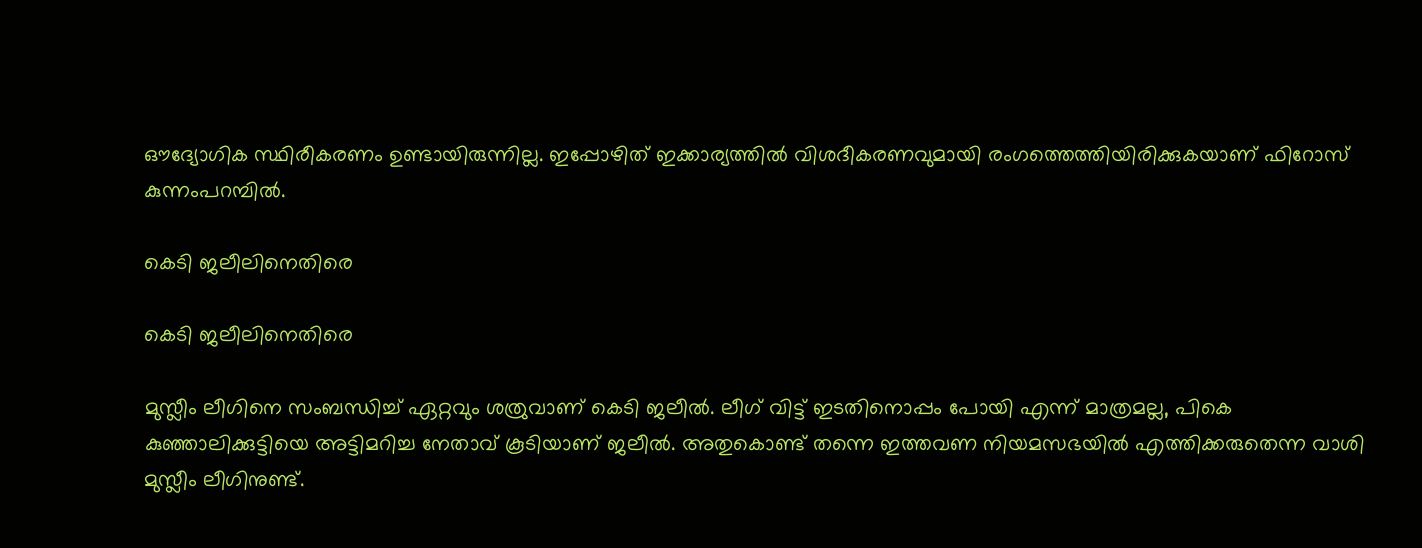ഔദ്യോഗിക സ്ഥിരീകരണം ഉണ്ടായിരുന്നില്ല. ഇപ്പോഴിത് ഇക്കാര്യത്തില്‍ വിശദീകരണവുമായി രംഗത്തെത്തിയിരിക്കുകയാണ് ഫിറോസ് കുന്നംപറമ്പില്‍.

കെടി ജലീലിനെതിരെ

കെടി ജലീലിനെതിരെ

മുസ്ലീം ലീഗിനെ സംബന്ധിച്ച് ഏറ്റവും ശത്രുവാണ് കെടി ജലീല്‍. ലീഗ് വിട്ട് ഇടതിനൊപ്പം പോയി എന്ന് മാത്രമല്ല, പികെ കുഞ്ഞാലിക്കുട്ടിയെ അട്ടിമറിച്ച നേതാവ് കൂടിയാണ് ജലീല്‍. അതുകൊണ്ട് തന്നെ ഇത്തവണ നിയമസഭയില്‍ എത്തിക്കരുതെന്ന വാശി മുസ്ലീം ലീഗിനുണ്ട്.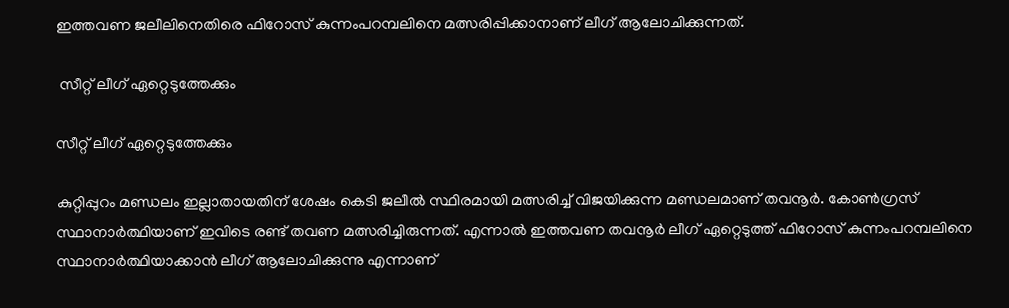ഇത്തവണ ജലീലിനെതിരെ ഫിറോസ് കുന്നംപറമ്പലിനെ മത്സരിപ്പിക്കാനാണ് ലീഗ് ആലോചിക്കുന്നത്.

 സീറ്റ് ലീഗ് ഏറ്റെടുത്തേക്കും

സീറ്റ് ലീഗ് ഏറ്റെടുത്തേക്കും

കുറ്റിപ്പുറം മണ്ഡലം ഇല്ലാതായതിന് ശേഷം കെടി ജലീല്‍ സ്ഥിരമായി മത്സരിച്ച് വിജയിക്കുന്ന മണ്ഡലമാണ് തവനൂര്‍. കോണ്‍ഗ്രസ് സ്ഥാനാര്‍ത്ഥിയാണ് ഇവിടെ രണ്ട് തവണ മത്സരിച്ചിരുന്നത്. എന്നാല്‍ ഇത്തവണ തവനൂര്‍ ലീഗ് ഏറ്റെടുത്ത് ഫിറോസ് കുന്നംപറമ്പലിനെ സ്ഥാനാര്‍ത്ഥിയാക്കാന്‍ ലീഗ് ആലോചിക്കുന്നു എന്നാണ്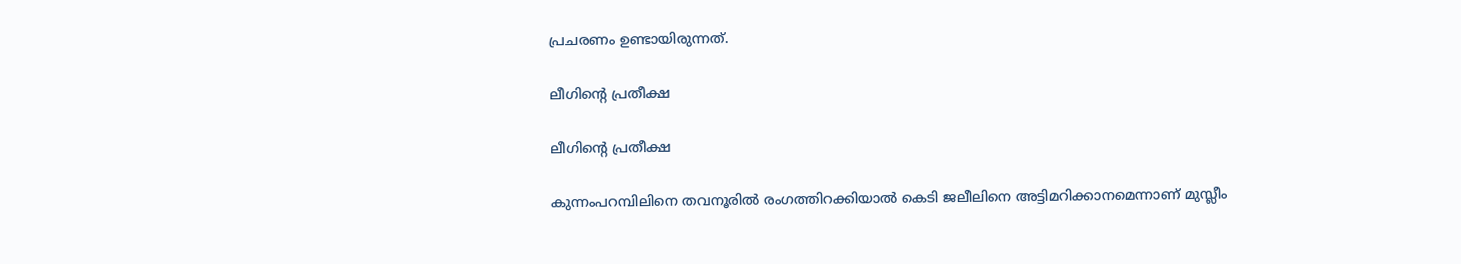പ്രചരണം ഉണ്ടായിരുന്നത്.

ലീഗിന്റെ പ്രതീക്ഷ

ലീഗിന്റെ പ്രതീക്ഷ

കുന്നംപറമ്പിലിനെ തവനൂരില്‍ രംഗത്തിറക്കിയാല്‍ കെടി ജലീലിനെ അട്ടിമറിക്കാനമെന്നാണ് മുസ്ലീം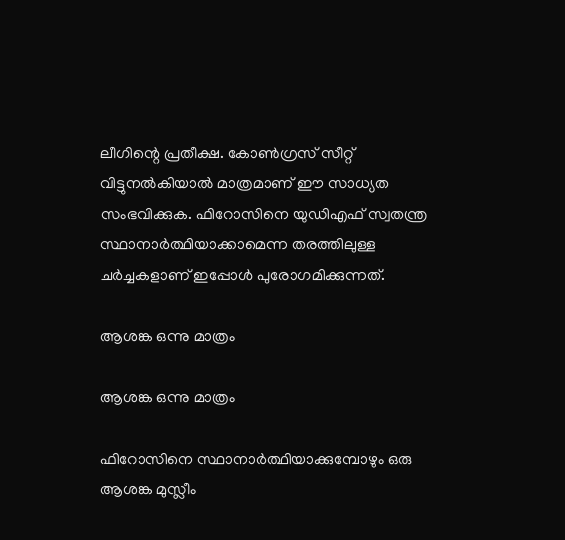ലീഗിന്റെ പ്രതീക്ഷ. കോണ്‍ഗ്രസ് സീറ്റ് വിട്ടുനല്‍കിയാല്‍ മാത്രമാണ് ഈ സാധ്യത സംഭവിക്കുക. ഫിറോസിനെ യുഡിഎഫ് സ്വതന്ത്ര സ്ഥാനാര്‍ത്ഥിയാക്കാമെന്ന തരത്തിലുള്ള ചര്‍ച്ചകളാണ് ഇപ്പോള്‍ പുരോഗമിക്കുന്നത്.

ആശങ്ക ഒന്നു മാത്രം

ആശങ്ക ഒന്നു മാത്രം

ഫിറോസിനെ സ്ഥാനാര്‍ത്ഥിയാക്കുമ്പോഴും ഒരു ആശങ്ക മുസ്ലീം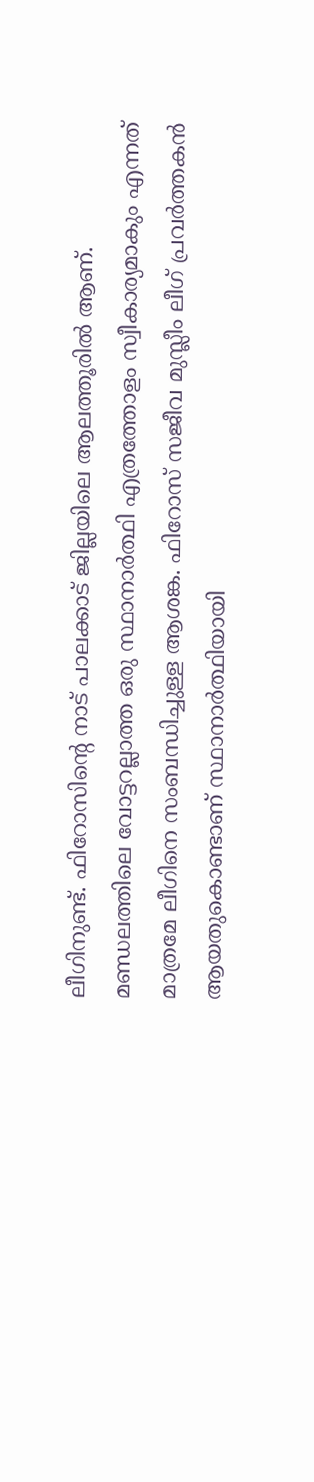ലീഗിനുണ്ട്. ഫിറോസിന്റെ നാട് പാലക്കാട് ജില്ലയിലെ ആലത്തൂരില്‍ ആണ്. മണ്ഡലത്തിലെ വോട്ടറല്ലാത്ത ഒരു സ്ഥാനാര്‍ത്ഥി എത്രത്തോളം സ്വീകാര്യമാകും എന്നത് മാത്രമേ ലീഗിനെ സംബന്ധിച്ചുള്ള ആശങ്ക. ഫിറോസ് സജീവ മുസ്ലീം ലീഗ് പ്രവര്‍ത്തകന്‍ ആയതുകൊണ്ടാണ് സ്ഥാനാര്‍ത്ഥിയായി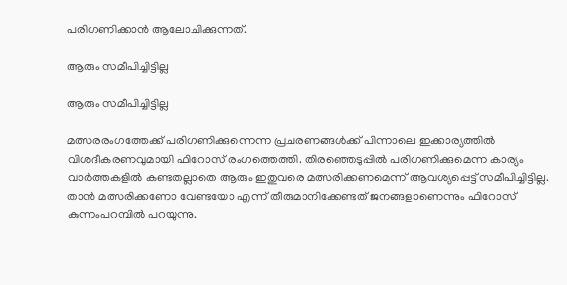പരിഗണിക്കാന്‍ ആലോചിക്കുന്നത്.

ആരും സമീപിച്ചിട്ടില്ല

ആരും സമീപിച്ചിട്ടില്ല

മത്സരരംഗത്തേക്ക് പരിഗണിക്കുന്നെന്ന പ്രചരണങ്ങള്‍ക്ക് പിന്നാലെ ഇക്കാര്യത്തില്‍ വിശദീകരണവുമായി ഫിറോസ് രംഗത്തെത്തി. തിരഞ്ഞെടുപ്പില്‍ പരിഗണിക്കുമെന്ന കാര്യം വാര്‍ത്തകളില്‍ കണ്ടതല്ലാതെ ആരും ഇതുവരെ മത്സരിക്കണമെന്ന് ആവശ്യപ്പെട്ട് സമീപിച്ചിട്ടില്ല. താന്‍ മത്സരിക്കണോ വേണ്ടയോ എന്ന് തീരുമാനിക്കേണ്ടത് ജനങ്ങളാണെന്നും ഫിറോസ് കുന്നംപറമ്പില്‍ പറയുന്നു.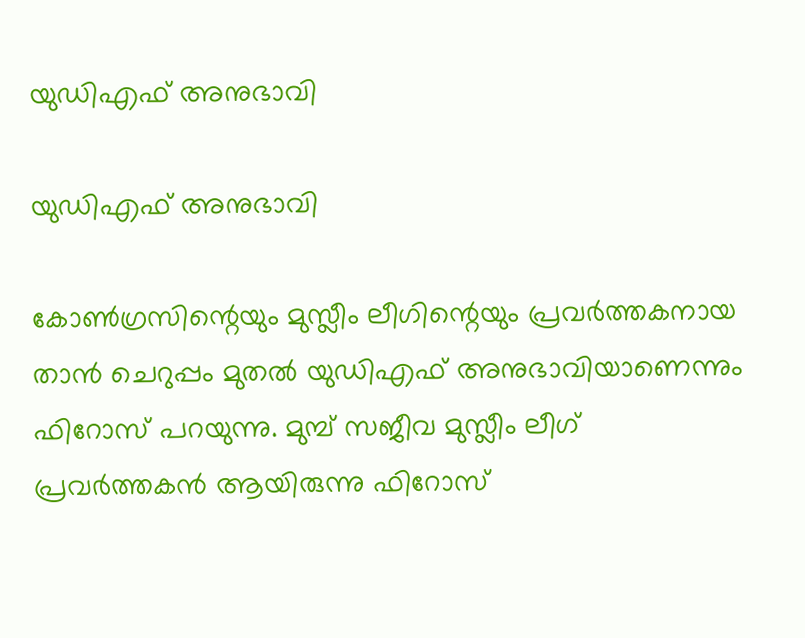യുഡിഎഫ് അനുഭാവി

യുഡിഎഫ് അനുഭാവി

കോണ്‍ഗ്രസിന്റെയും മുസ്ലീം ലീഗിന്റെയും പ്രവര്‍ത്തകനായ താന്‍ ചെറുപ്പം മുതല്‍ യുഡിഎഫ് അനുഭാവിയാണെന്നും ഫിറോസ് പറയുന്നു. മുമ്പ് സജീവ മുസ്ലീം ലീഗ് പ്രവര്‍ത്തകന്‍ ആയിരുന്നു ഫിറോസ്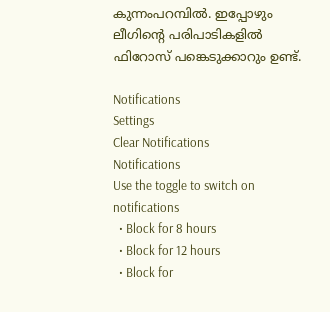കുന്നംപറമ്പില്‍. ഇപ്പോഴും ലീഗിന്റെ പരിപാടികളില്‍ ഫിറോസ് പങ്കെടുക്കാറും ഉണ്ട്.

Notifications
Settings
Clear Notifications
Notifications
Use the toggle to switch on notifications
  • Block for 8 hours
  • Block for 12 hours
  • Block for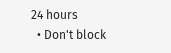24 hours
  • Don't block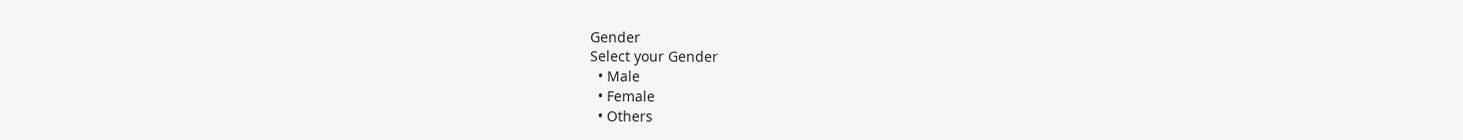Gender
Select your Gender
  • Male
  • Female
  • Others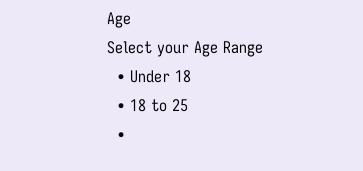Age
Select your Age Range
  • Under 18
  • 18 to 25
  •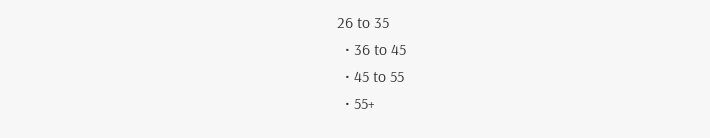26 to 35
  • 36 to 45
  • 45 to 55
  • 55+